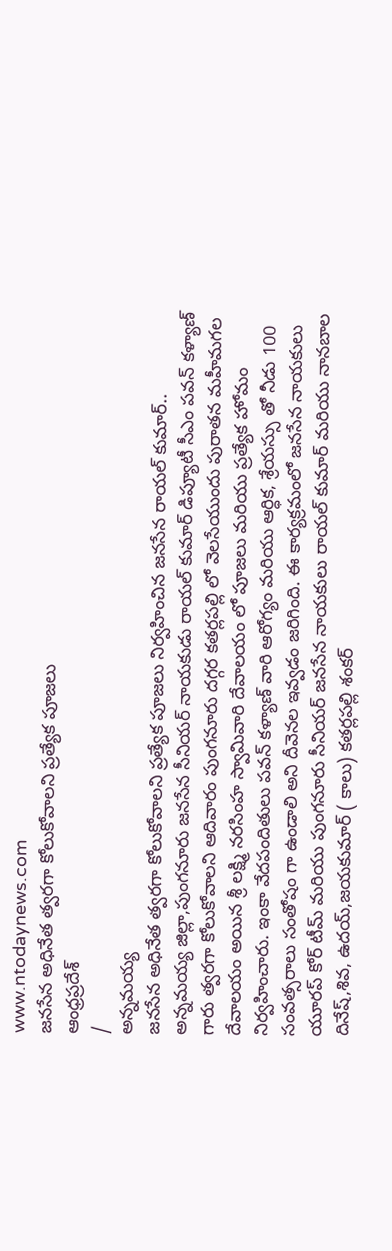www.ntodaynews.com
జనసేన అధినేత త్వరగా కోలుకోవాలని ప్రత్యేక పూజలు
ఆంధ్రప్రదేశ్
/
అన్నమయ్య
జనసేన అధినేత త్వరగా కోలుకోవాలని ప్రత్యేక పూజలు నిర్వహించిన జనసేన రాయల్ కుమార్..
అన్నమయ్య జిల్లా,పుంగనూరు జనసేన సీనియర్ నాయకుడు రాయల్ కుమార్ డిప్యూటీ సీఎం పవన్ కళ్యాణ్ గారు త్వరగా కోలుకోవాలని ఆదివారం పుంగనూరు దగ్గర కతర్లపల్లి లో వెలసేయుందు పురాతన మహీమగల దేవాలయం అయిన శ్రీ లక్ష్మి నరసింహ స్వామివారి దేవాలయం లో పూజలు మరియు ప్రత్యేక హోమం నిర్వహించారు. ఇంకా వేదపందితులు పవన్ కళ్యాణ్ వారి ఆరోగ్యం మరియు ఆర్ధిక, శ్రేయస్సు తో నీడు 100 సంవత్సరాలు సంతోషం గా ఉండాలి అని దీవెనల ఇవ్వడం జరిగింది. ఈ కార్యక్రమంలో జనసేన నాయకులు యూరప్ కోర్ టీమ్ మరియు పుంగనూరు సీనియర్ జనసేన నాయకులు రాయల్ కుమార్ మరియు నానబాల దినేష్,శివ, ఉదయ్,జయకుమార్ ( కాలు) కతర్లపల్లి శంకర్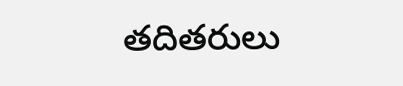తదితరులు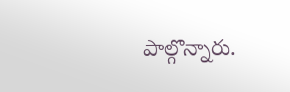పాల్గొన్నారు.